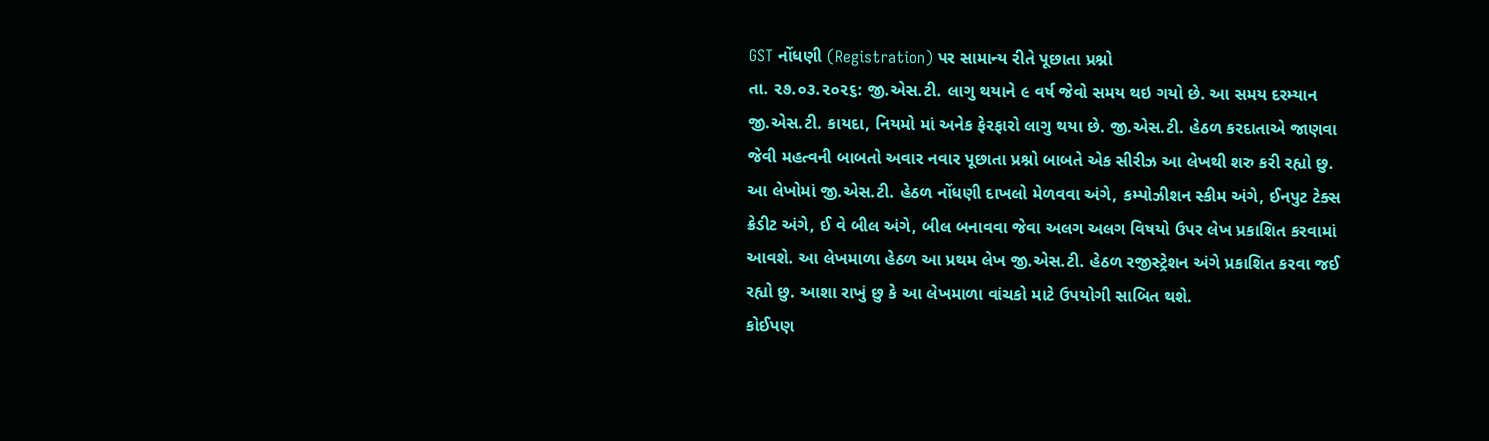GST નોંધણી (Registration) પર સામાન્ય રીતે પૂછાતા પ્રશ્નો
તા. ૨૭.૦૩.૨૦૨૬: જી.એસ.ટી. લાગુ થયાને ૯ વર્ષ જેવો સમય થઇ ગયો છે. આ સમય દરમ્યાન જી.એસ.ટી. કાયદા, નિયમો માં અનેક ફેરફારો લાગુ થયા છે. જી.એસ.ટી. હેઠળ કરદાતાએ જાણવા જેવી મહત્વની બાબતો અવાર નવાર પૂછાતા પ્રશ્નો બાબતે એક સીરીઝ આ લેખથી શરુ કરી રહ્યો છુ. આ લેખોમાં જી.એસ.ટી. હેઠળ નોંધણી દાખલો મેળવવા અંગે, કમ્પોઝીશન સ્કીમ અંગે, ઈનપુટ ટેક્સ ક્રેડીટ અંગે, ઈ વે બીલ અંગે, બીલ બનાવવા જેવા અલગ અલગ વિષયો ઉપર લેખ પ્રકાશિત કરવામાં આવશે. આ લેખમાળા હેઠળ આ પ્રથમ લેખ જી.એસ.ટી. હેઠળ રજીસ્ટ્રેશન અંગે પ્રકાશિત કરવા જઈ રહ્યો છુ. આશા રાખું છુ કે આ લેખમાળા વાંચકો માટે ઉપયોગી સાબિત થશે.
કોઈપણ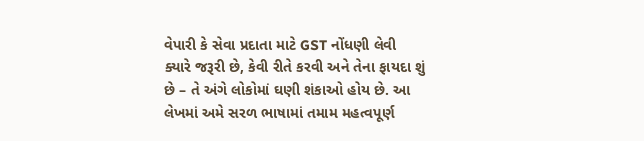વેપારી કે સેવા પ્રદાતા માટે GST નોંધણી લેવી ક્યારે જરૂરી છે, કેવી રીતે કરવી અને તેના ફાયદા શું છે – તે અંગે લોકોમાં ઘણી શંકાઓ હોય છે. આ લેખમાં અમે સરળ ભાષામાં તમામ મહત્વપૂર્ણ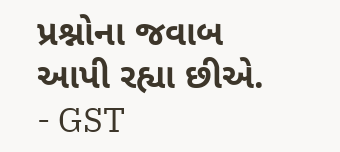પ્રશ્નોના જવાબ આપી રહ્યા છીએ.
- GST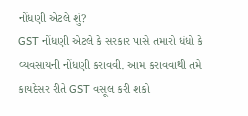નોંધણી એટલે શું?
GST નોંધણી એટલે કે સરકાર પાસે તમારો ધંધો કે વ્યવસાયની નોંધણી કરાવવી. આમ કરાવવાથી તમે કાયદેસર રીતે GST વસૂલ કરી શકો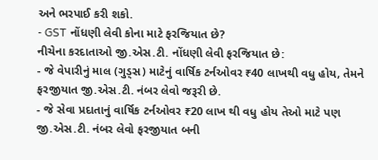અને ભરપાઈ કરી શકો.
- GST નોંધણી લેવી કોના માટે ફરજિયાત છે?
નીચેના કરદાતાઓ જી.એસ.ટી. નોંધણી લેવી ફરજિયાત છે:
- જે વેપારીનું માલ (ગુડ્સ) માટેનું વાર્ષિક ટર્નઓવર ₹40 લાખથી વધુ હોય, તેમને ફરજીયાત જી.એસ.ટી. નંબર લેવો જરૂરી છે.
- જે સેવા પ્રદાતાનું વાર્ષિક ટર્નઓવર ₹20 લાખ થી વધુ હોય તેઓ માટે પણ જી.એસ.ટી. નંબર લેવો ફરજીયાત બની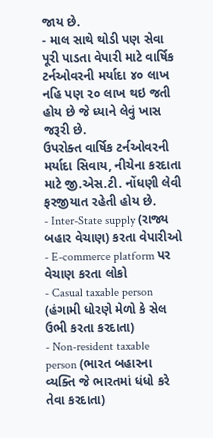જાય છે.
- માલ સાથે થોડી પણ સેવા પૂરી પાડતા વેપારી માટે વાર્ષિક ટર્નઓવરની મર્યાદા ૪૦ લાખ નહિ પણ ૨૦ લાખ થઇ જતી હોય છે જે ધ્યાને લેવું ખાસ જરૂરી છે.
ઉપરોક્ત વાર્ષિક ટર્નઓવરની મર્યાદા સિવાય, નીચેના કરદાતા માટે જી.એસ.ટી. નોંધણી લેવી ફરજીયાત રહેતી હોય છે.
- Inter-State supply (રાજ્ય બહાર વેચાણ) કરતા વેપારીઓ
- E-commerce platform પર વેચાણ કરતા લોકો
- Casual taxable person (હંગામી ધોરણે મેળો કે સેલ ઉભી કરતા કરદાતા)
- Non-resident taxable person (ભારત બહારના વ્યક્તિ જે ભારતમાં ધંધો કરે તેવા કરદાતા)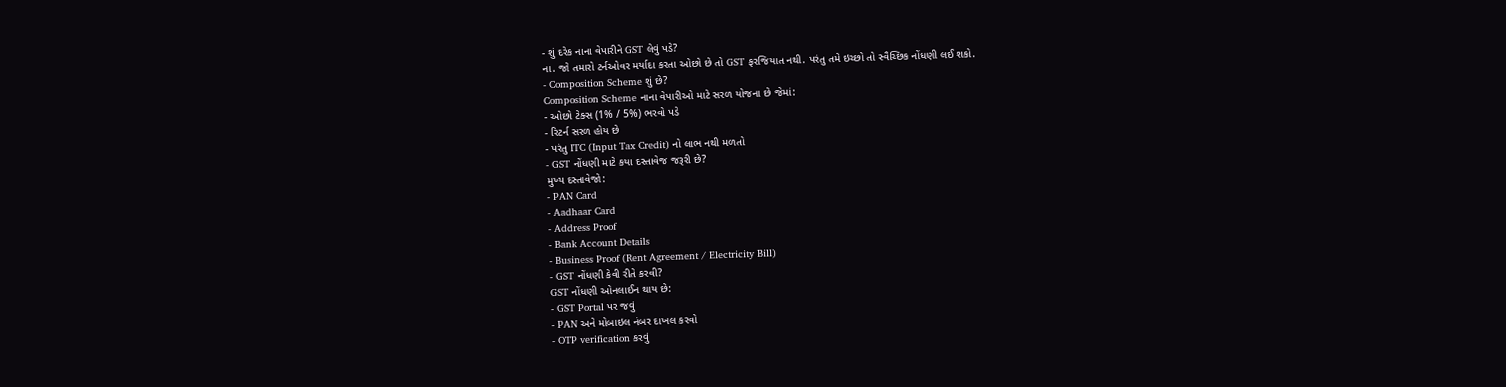- શું દરેક નાના વેપારીને GST લેવું પડે?
ના. જો તમારો ટર્નઓવર મર્યાદા કરતા ઓછો છે તો GST ફરજિયાત નથી. પરંતુ તમે ઇચ્છો તો સ્વૈચ્છિક નોંધણી લઈ શકો.
- Composition Scheme શું છે?
Composition Scheme નાના વેપારીઓ માટે સરળ યોજના છે જેમાં:
- ઓછો ટેક્સ (1% / 5%) ભરવો પડે
- રિટર્ન સરળ હોય છે
- પરંતુ ITC (Input Tax Credit) નો લાભ નથી મળતો
- GST નોંધણી માટે કયા દસ્તાવેજ જરૂરી છે?
મુખ્ય દસ્તાવેજો:
- PAN Card
- Aadhaar Card
- Address Proof
- Bank Account Details
- Business Proof (Rent Agreement / Electricity Bill)
- GST નોંધણી કેવી રીતે કરવી?
GST નોંધણી ઓનલાઈન થાય છે:
- GST Portal પર જવું
- PAN અને મોબાઇલ નંબર દાખલ કરવો
- OTP verification કરવું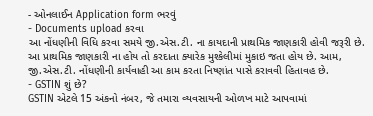- ઓનલાઈન Application form ભરવું
- Documents upload કરવા
આ નોંધણીની વિધિ કરવા સમયે જી.એસ.ટી. ના કાયદાની પ્રાથમિક જાણકારી હોવી જરૂરી છે. આ પ્રાથમિક જાણકારી ના હોય તો કરદાતા ક્યારેક મુશ્કેલીમાં મુકાઇ જતા હોય છે. આમ, જી.એસ.ટી. નોંધણીની કાર્યવાહી આ કામ કરતા નિષ્ણાંત પાસે કરાવવી હિતાવહ છે.
- GSTIN શું છે?
GSTIN એટલે 15 અંકનો નંબર, જે તમારા વ્યવસાયની ઓળખ માટે આપવામાં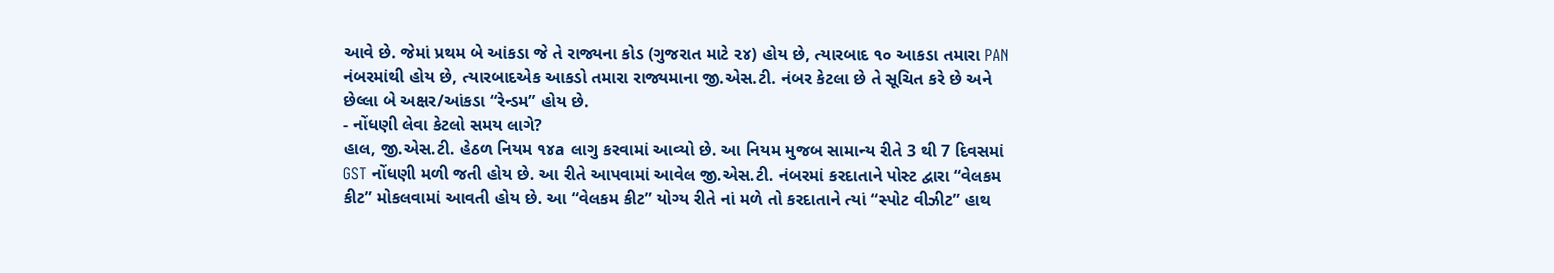આવે છે. જેમાં પ્રથમ બે આંકડા જે તે રાજ્યના કોડ (ગુજરાત માટે ૨૪) હોય છે, ત્યારબાદ ૧૦ આકડા તમારા PAN નંબરમાંથી હોય છે, ત્યારબાદએક આકડો તમારા રાજ્યમાના જી.એસ.ટી. નંબર કેટલા છે તે સૂચિત કરે છે અને છેલ્લા બે અક્ષર/આંકડા “રેન્ડમ” હોય છે.
- નોંધણી લેવા કેટલો સમય લાગે?
હાલ, જી.એસ.ટી. હેઠળ નિયમ ૧૪a લાગુ કરવામાં આવ્યો છે. આ નિયમ મુજબ સામાન્ય રીતે 3 થી 7 દિવસમાં GST નોંધણી મળી જતી હોય છે. આ રીતે આપવામાં આવેલ જી.એસ.ટી. નંબરમાં કરદાતાને પોસ્ટ દ્વારા “વેલકમ કીટ” મોકલવામાં આવતી હોય છે. આ “વેલકમ કીટ” યોગ્ય રીતે નાં મળે તો કરદાતાને ત્યાં “સ્પોટ વીઝીટ” હાથ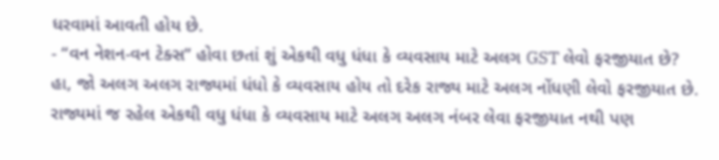ધરવામાં આવતી હોય છે.
- “વન નેશન-વન ટેક્સ” હોવા છતાં શું એકથી વધુ ધંધા કે વ્યવસાય માટે અલગ GST લેવો ફરજીયાત છે?
હા, જો અલગ અલગ રાજ્યમાં ધંધો કે વ્યવસાય હોય તો દરેક રાજ્ય માટે અલગ નોંધણી લેવો ફરજીયાત છે. રાજ્યમાં જ રહેલ એકથી વધુ ધંધા કે વ્યવસાય માટે અલગ અલગ નંબર લેવા ફરજીયાત નથી પણ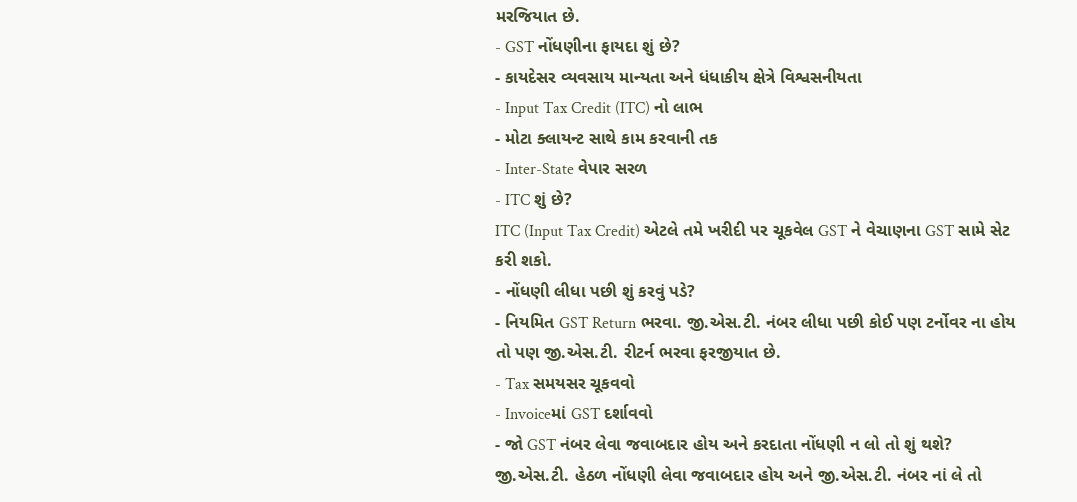મરજિયાત છે.
- GST નોંધણીના ફાયદા શું છે?
- કાયદેસર વ્યવસાય માન્યતા અને ધંધાકીય ક્ષેત્રે વિશ્વસનીયતા
- Input Tax Credit (ITC) નો લાભ
- મોટા ક્લાયન્ટ સાથે કામ કરવાની તક
- Inter-State વેપાર સરળ
- ITC શું છે?
ITC (Input Tax Credit) એટલે તમે ખરીદી પર ચૂકવેલ GST ને વેચાણના GST સામે સેટ કરી શકો.
- નોંધણી લીધા પછી શું કરવું પડે?
- નિયમિત GST Return ભરવા. જી.એસ.ટી. નંબર લીધા પછી કોઈ પણ ટર્નોવર ના હોય તો પણ જી.એસ.ટી. રીટર્ન ભરવા ફરજીયાત છે.
- Tax સમયસર ચૂકવવો
- Invoiceમાં GST દર્શાવવો
- જો GST નંબર લેવા જવાબદાર હોય અને કરદાતા નોંધણી ન લો તો શું થશે?
જી.એસ.ટી. હેઠળ નોંધણી લેવા જવાબદાર હોય અને જી.એસ.ટી. નંબર નાં લે તો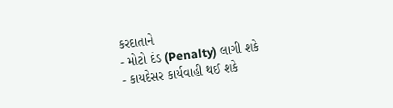કરદાતાને
- મોટો દંડ (Penalty) લાગી શકે
- કાયદેસર કાર્યવાહી થઈ શકે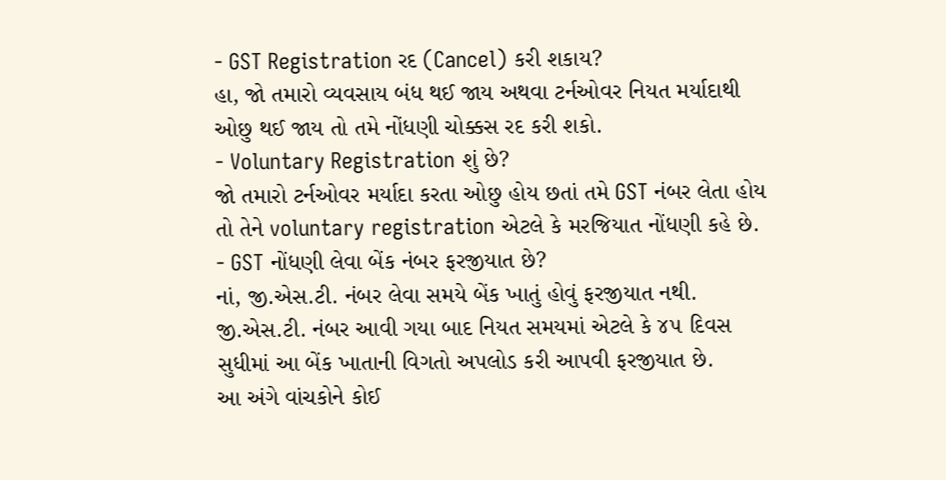- GST Registration રદ (Cancel) કરી શકાય?
હા, જો તમારો વ્યવસાય બંધ થઈ જાય અથવા ટર્નઓવર નિયત મર્યાદાથી ઓછુ થઈ જાય તો તમે નોંધણી ચોક્કસ રદ કરી શકો.
- Voluntary Registration શું છે?
જો તમારો ટર્નઓવર મર્યાદા કરતા ઓછુ હોય છતાં તમે GST નંબર લેતા હોય તો તેને voluntary registration એટલે કે મરજિયાત નોંધણી કહે છે.
- GST નોંધણી લેવા બેંક નંબર ફરજીયાત છે?
નાં, જી.એસ.ટી. નંબર લેવા સમયે બેંક ખાતું હોવું ફરજીયાત નથી. જી.એસ.ટી. નંબર આવી ગયા બાદ નિયત સમયમાં એટલે કે ૪૫ દિવસ સુધીમાં આ બેંક ખાતાની વિગતો અપલોડ કરી આપવી ફરજીયાત છે.
આ અંગે વાંચકોને કોઈ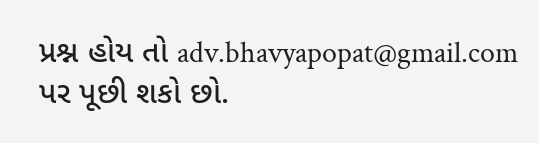પ્રશ્ન હોય તો adv.bhavyapopat@gmail.com પર પૂછી શકો છો.